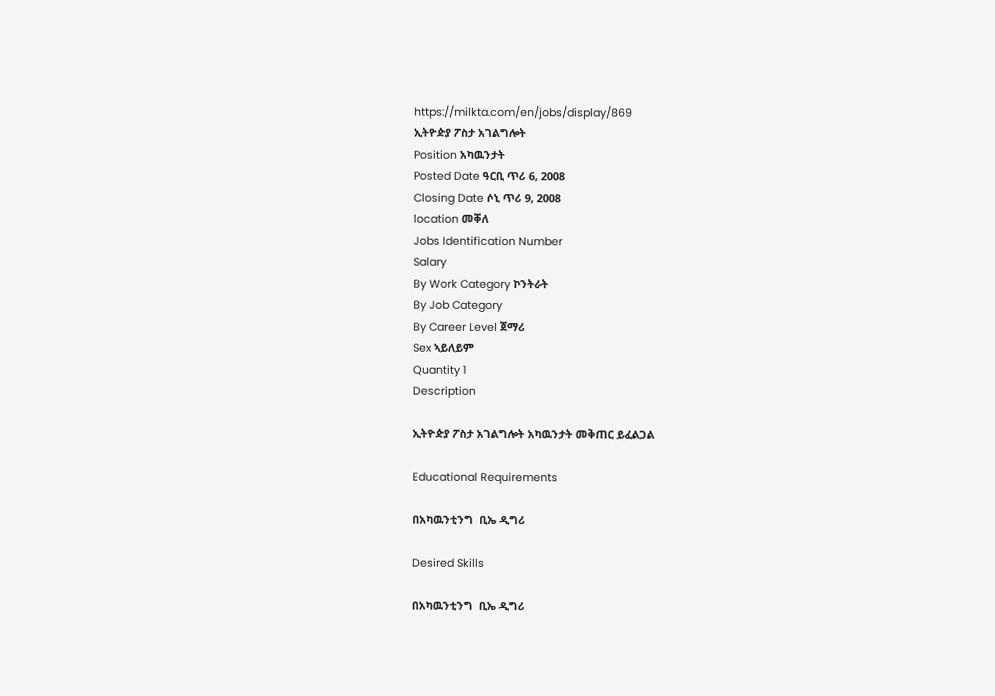https://milkta.com/en/jobs/display/869
ኢትዮዽያ ፖስታ አገልግሎት
Position አካዉንታት
Posted Date ዓርቢ ጥሪ 6, 2008
Closing Date ሶኒ ጥሪ 9, 2008
location መቐለ
Jobs Identification Number
Salary
By Work Category ኮንትራት
By Job Category
By Career Level ጀማሪ
Sex ኣይለይም
Quantity 1
Description

ኢትዮዽያ ፖስታ አገልግሎት አካዉንታት መቅጠር ይፈልጋል

Educational Requirements

በአካዉንቲንግ  ቢኤ ዲግሪ

Desired Skills

በአካዉንቲንግ  ቢኤ ዲግሪ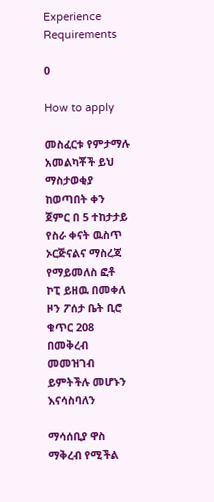Experience Requirements

0

How to apply

መስፈርቱ የምታማሉ አመልካቾች ይህ ማስታወቂያ ከወጣበት ቀን ጀምር በ 5 ተከታታይ የስራ ቀናት ዉስጥ ኦርጅናልና ማስረጃ የማይመለስ ፎቶ ኮፒ ይዘዉ በመቀለ ዞን ፖሰታ ቤት ቢሮ ቁጥር 208 በመቅረብ መመዝገብ ይምትችሉ መሆኑን እናሳስባለን

ማሳሰቢያ ዋስ ማቅረብ የሚችል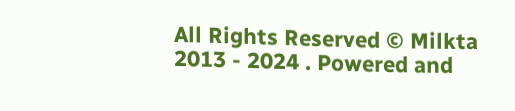All Rights Reserved © Milkta 2013 - 2024 . Powered and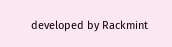developed by Rackmint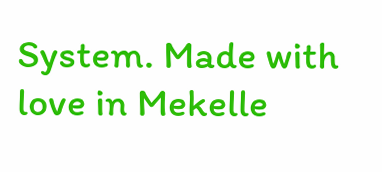System. Made with love in Mekelle